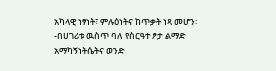አካላዊ ነፃነት፣ ምሉዕነትና ከጥቃት ነጻ መሆን፡-በሀገሪቱ ዉስጥ ባለ የስርዓተ ፆታ ልማድ አማካኝነትሴትና ወንድ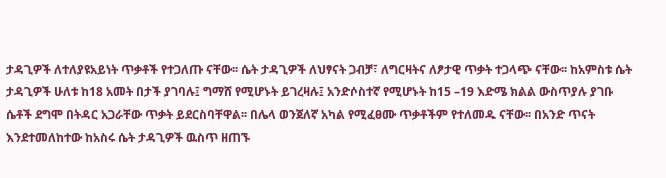ታዳጊዎች ለተለያዩአይነት ጥቃቶች የተጋለጡ ናቸው፡፡ ሴት ታዳጊዎች ለህፃናት ጋብቻ፣ ለግርዛትና ለፆታዊ ጥቃት ተጋላጭ ናቸው፡፡ ከአምስቱ ሴት ታዳጊዎች ሁለቱ ከ18 አመት በታች ያገባሉ፤ ግማሸ የሚሆኑት ይገረዛሉ፤ አንድሶስተኛ የሚሆኑት ከ15 –19 እድሜ ክልል ውስጥያሉ ያገቡ ሴቶች ደግሞ በትዳር አጋራቸው ጥቃት ይደርስባቸዋል፡፡ በሌላ ወንጀለኛ አካል የሚፈፀሙ ጥቃቶችም የተለመዱ ናቸው፡፡ በአንድ ጥናት እንደተመለከተው ከአስሩ ሴት ታዳጊዎች ዉስጥ ዘጠኙ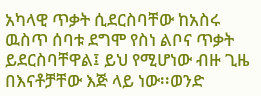አካላዊ ጥቃት ሲደርስባቸው ከአስሩ ዉስጥ ሰባቱ ደግሞ የስነ ልቦና ጥቃት ይደርስባቸዋል፤ ይህ የሚሆነው ብዙ ጊዜ በእናቶቻቸው እጅ ላይ ነው፡፡ወንድ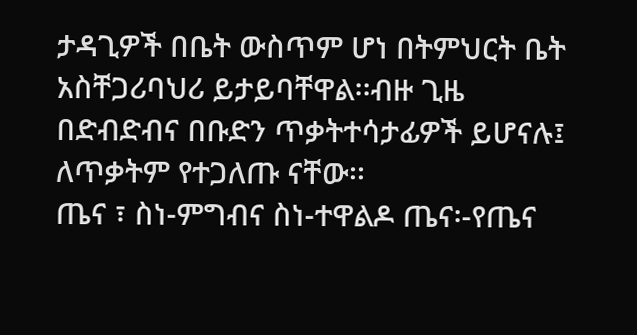ታዳጊዎች በቤት ውስጥም ሆነ በትምህርት ቤት አስቸጋሪባህሪ ይታይባቸዋል፡፡ብዙ ጊዜ በድብድብና በቡድን ጥቃትተሳታፊዎች ይሆናሉ፤ ለጥቃትም የተጋለጡ ናቸው፡፡
ጤና ፣ ስነ-ምግብና ስነ-ተዋልዶ ጤና፡-የጤና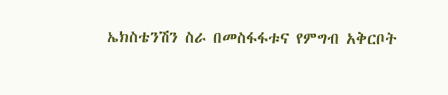ኤክስቴንሽን ስራ በመስፋፋቱና የምግብ አቅርቦት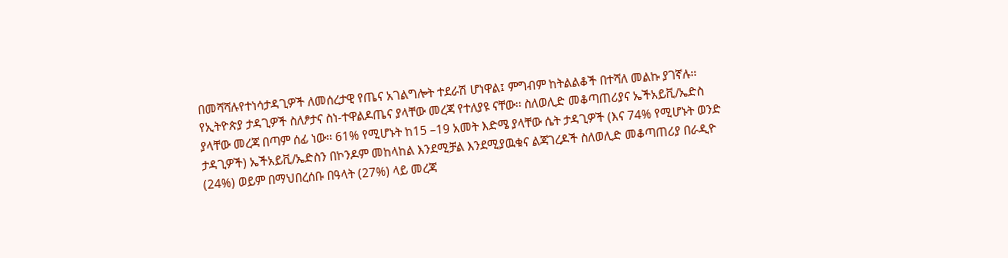በመሻሻሉየተነሳታዳጊዎች ለመሰረታዊ የጤና አገልግሎት ተደራሽ ሆነዋል፤ ምግብም ከትልልቆች በተሻለ መልኩ ያገኛሉ፡፡ የኢትዮጵያ ታዳጊዎች ስለፆታና ስነ-ተዋልዶጤና ያላቸው መረጃ የተለያዩ ናቸው፡፡ ስለወሊድ መቆጣጠሪያና ኤችአይቪ/ኤድስ ያላቸው መረጃ በጣም ሰፊ ነው፡፡ 61% የሚሆኑት ከ15 –19 አመት እድሜ ያላቸው ሴት ታዳጊዎች (እና 74% የሚሆኑት ወንድ ታዳጊዎች) ኤችአይቪ/ኤድስን በኮንዶም መከላከል እንደሚቻል እንደሚያዉቁና ልጃገረዶች ስለወሊድ መቆጣጠሪያ በራዲዮ (24%) ወይም በማህበረሰቡ በዓላት (27%) ላይ መረጃ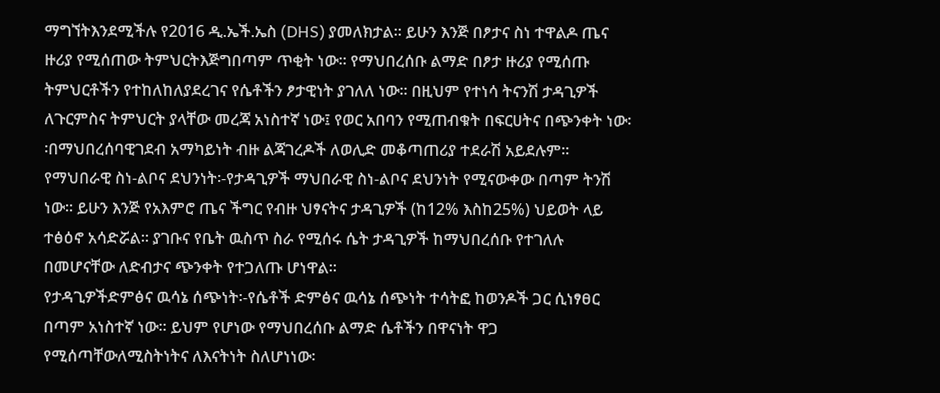ማግኘትእንደሚችሉ የ2016 ዲ.ኤች.ኤስ (DHS) ያመለክታል፡፡ ይሁን እንጅ በፆታና ስነ ተዋልዶ ጤና ዙሪያ የሚሰጠው ትምህርትእጅግበጣም ጥቂት ነው፡፡ የማህበረሰቡ ልማድ በፆታ ዙሪያ የሚሰጡ ትምህርቶችን የተከለከለያደረገና የሴቶችን ፆታዊነት ያገለለ ነው፡፡ በዚህም የተነሳ ትናንሽ ታዳጊዎች ለጉርምስና ትምህርት ያላቸው መረጃ አነስተኛ ነው፤ የወር አበባን የሚጠብቁት በፍርሀትና በጭንቀት ነው፡፡በማህበረሰባዊገደብ አማካይነት ብዙ ልጃገረዶች ለወሊድ መቆጣጠሪያ ተደራሽ አይደሉም፡፡
የማህበራዊ ስነ-ልቦና ደህንነት፡-የታዳጊዎች ማህበራዊ ስነ-ልቦና ደህንነት የሚናውቀው በጣም ትንሽ ነው፡፡ ይሁን እንጅ የአእምሮ ጤና ችግር የብዙ ህፃናትና ታዳጊዎች (ከ12% እስከ25%) ህይወት ላይ ተፅዕኖ አሳድሯል፡፡ ያገቡና የቤት ዉስጥ ስራ የሚሰሩ ሴት ታዳጊዎች ከማህበረሰቡ የተገለሉ በመሆናቸው ለድብታና ጭንቀት የተጋለጡ ሆነዋል፡፡
የታዳጊዎችድምፅና ዉሳኔ ሰጭነት፡-የሴቶች ድምፅና ዉሳኔ ሰጭነት ተሳትፎ ከወንዶች ጋር ሲነፃፀር በጣም አነስተኛ ነው፡፡ ይህም የሆነው የማህበረሰቡ ልማድ ሴቶችን በዋናነት ዋጋ የሚሰጣቸውለሚስትነትና ለእናትነት ስለሆነነው፡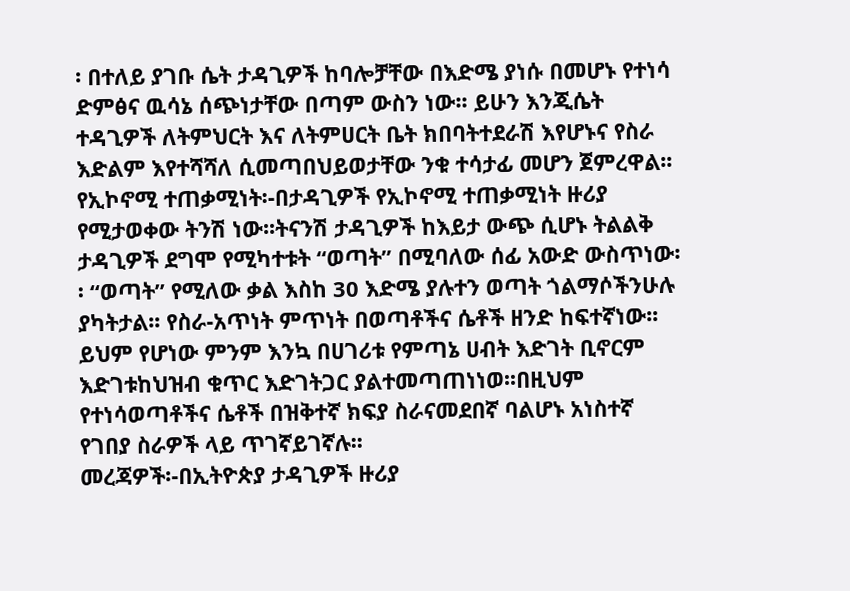፡ በተለይ ያገቡ ሴት ታዳጊዎች ከባሎቻቸው በእድሜ ያነሱ በመሆኑ የተነሳ ድምፅና ዉሳኔ ሰጭነታቸው በጣም ውስን ነው፡፡ ይሁን እንጂሴት ተዳጊዎች ለትምህርት እና ለትምሀርት ቤት ክበባትተደራሽ እየሆኑና የስራ እድልም እየተሻሻለ ሲመጣበህይወታቸው ንቁ ተሳታፊ መሆን ጀምረዋል፡፡
የኢኮኖሚ ተጠቃሚነት፡-በታዳጊዎች የኢኮኖሚ ተጠቃሚነት ዙሪያ የሚታወቀው ትንሽ ነው፡፡ትናንሽ ታዳጊዎች ከእይታ ውጭ ሲሆኑ ትልልቅ ታዳጊዎች ደግሞ የሚካተቱት “ወጣት” በሚባለው ሰፊ አውድ ውስጥነው፡፡ “ወጣት” የሚለው ቃል እስከ 30 እድሜ ያሉተን ወጣት ጎልማሶችንሁሉ ያካትታል፡፡ የስራ-አጥነት ምጥነት በወጣቶችና ሴቶች ዘንድ ከፍተኛነው፡፡ ይህም የሆነው ምንም እንኳ በሀገሪቱ የምጣኔ ሀብት እድገት ቢኖርም እድገቱከህዝብ ቁጥር እድገትጋር ያልተመጣጠነነወ፡፡በዚህም የተነሳወጣቶችና ሴቶች በዝቅተኛ ክፍያ ስራናመደበኛ ባልሆኑ አነስተኛ የገበያ ስራዎች ላይ ጥገኛይገኛሉ፡፡
መረጃዎች፡-በኢትዮጵያ ታዳጊዎች ዙሪያ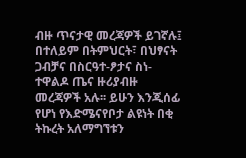ብዙ ጥናታዊ መረጃዎች ይገኛሉ፤ በተለይም በትምህርት፣ በህፃናት ጋብቻና በስርዓተ-ፆታና ስነ-ተዋልዶ ጤና ዙሪያብዙ መረጃዎች አሉ፡፡ ይሁን እንጂሰፊ የሆነ የእድሜናየቦታ ልዩነት በቂ ትኩረት አለማግኘቱን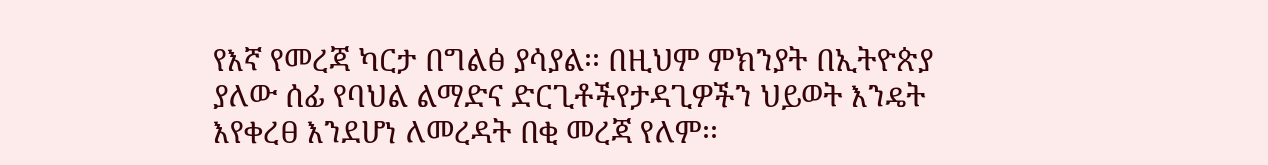የእኛ የመረጃ ካርታ በግልፅ ያሳያል፡፡ በዚህም ምክንያት በኢትዮጵያ ያለው ሰፊ የባህል ልማድና ድርጊቶችየታዳጊዎችን ህይወት እንዴት እየቀረፀ እንደሆነ ለመረዳት በቂ መረጃ የለም፡፡